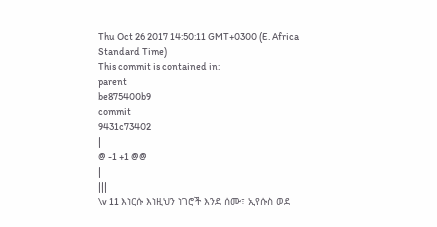Thu Oct 26 2017 14:50:11 GMT+0300 (E. Africa Standard Time)
This commit is contained in:
parent
be875400b9
commit
9431c73402
|
@ -1 +1 @@
|
|||
\v 11 እነርሱ እነዚህን ነገሮች እንደ ሰሙ፣ ኢየሱስ ወደ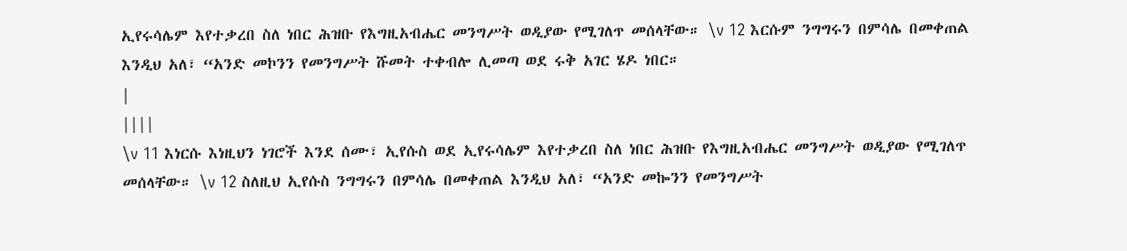ኢየሩሳሌም እየተቃረበ ስለ ነበር ሕዝቡ የእግዚአብሔር መንግሥት ወዲያው የሚገለጥ መሰላቸው። \v 12 እርሱም ንግግሩን በምሳሌ በመቀጠል እንዲህ አለ፣ “አንድ መኮንን የመንግሥት ሹመት ተቀብሎ ሊመጣ ወደ ሩቅ አገር ሄዶ ነበር።
|
||||
\v 11 እነርሱ እነዚህን ነገሮች እንደ ሰሙ፣ ኢየሱስ ወደ ኢየሩሳሌም እየተቃረበ ስለ ነበር ሕዝቡ የእግዚአብሔር መንግሥት ወዲያው የሚገለጥ መሰላቸው። \v 12 ስለዚህ ኢየሱስ ንግግሩን በምሳሌ በመቀጠል እንዲህ አለ፣ “አንድ መኰንን የመንግሥት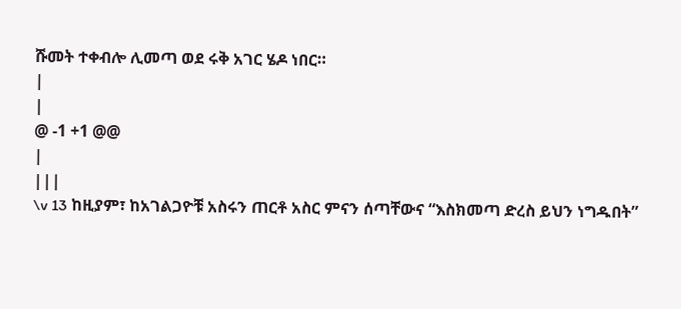ሹመት ተቀብሎ ሊመጣ ወደ ሩቅ አገር ሄዶ ነበር።
|
|
@ -1 +1 @@
|
|||
\v 13 ከዚያም፣ ከአገልጋዮቹ አስሩን ጠርቶ አስር ምናን ሰጣቸውና “እስክመጣ ድረስ ይህን ነግዱበት”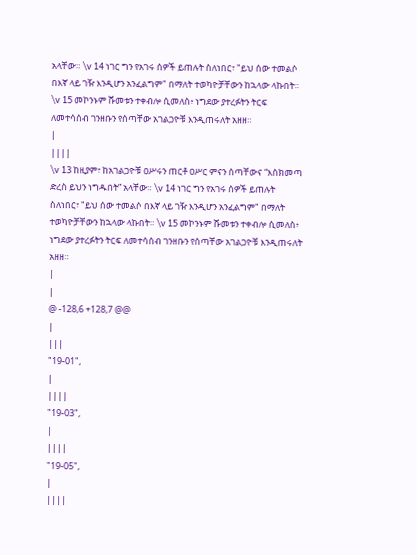አላቸው። \v 14 ነገር ግን የአገሩ ሰዎች ይጠሉት ስለነበር፣ "ይህ ሰው ተመልሶ በእኛ ላይ ገዥ እንዲሆን አንፈልግም" በማለት ተወካዮቻቸውን ከኋላው ላኩበት። \v 15 መኮንኑም ሹመቱን ተቀብሎ ሲመለስ፥ ነግደው ያተረፉትን ትርፍ ለመተሳሰብ ገንዘቡን የሰጣቸው አገልጋዮቹ እንዲጠሩለት አዘዘ።
|
||||
\v 13 ከዚያም፣ ከአገልጋዮቹ ዐሥሩን ጠርቶ ዐሥር ምናን ሰጣቸውና “እስክመጣ ድረስ ይህን ነግዱበት” አላቸው። \v 14 ነገር ግን የአገሩ ሰዎች ይጠሉት ስለነበር፣ "ይህ ሰው ተመልሶ በእኛ ላይ ገዥ እንዲሆን አንፈልግም" በማለት ተወካዮቻቸውን ከኋላው ላኩበት። \v 15 መኮንኑም ሹመቱን ተቀብሎ ሲመለስ፥ ነግደው ያተረፉትን ትርፍ ለመተሳሰብ ገንዘቡን የሰጣቸው አገልጋዮቹ እንዲጠሩለት አዘዘ።
|
|
@ -128,6 +128,7 @@
|
|||
"19-01",
|
||||
"19-03",
|
||||
"19-05",
|
||||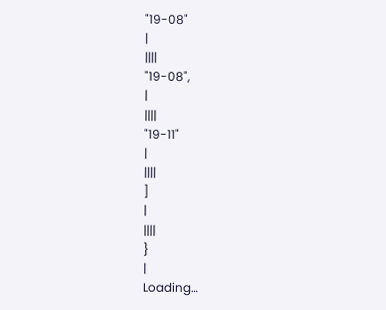"19-08"
|
||||
"19-08",
|
||||
"19-11"
|
||||
]
|
||||
}
|
Loading…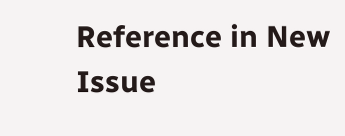Reference in New Issue